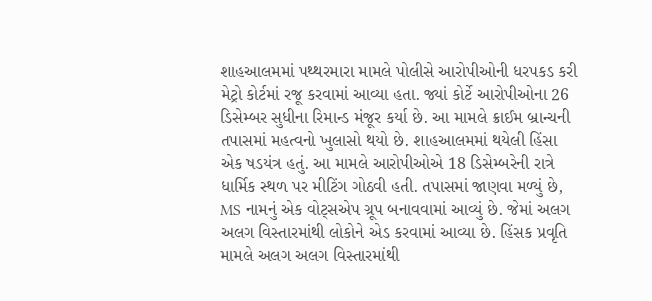શાહઆલમમાં પથ્થરમારા મામલે પોલીસે આરોપીઓની ધરપકડ કરી મેટ્રો કોર્ટમાં રજૂ કરવામાં આવ્યા હતા. જ્યાં કોર્ટે આરોપીઓના 26 ડિસેમ્બર સુધીના રિમાન્ડ મંજૂર કર્યા છે. આ મામલે ક્રાઈમ બ્રાન્ચની તપાસમાં મહત્વનો ખુલાસો થયો છે. શાહઆલમમાં થયેલી હિંસા એક ષડયંત્ર હતું. આ મામલે આરોપીઓએ 18 ડિસેમ્બરેની રાત્રે ધાર્મિક સ્થળ પર મીટિંગ ગોઠવી હતી. તપાસમાં જાણવા મળ્યું છે, MS નામનું એક વોટ્સએપ ગ્રૂપ બનાવવામાં આવ્યું છે. જેમાં અલગ અલગ વિસ્તારમાંથી લોકોને એડ કરવામાં આવ્યા છે. હિંસક પ્રવૃતિ મામલે અલગ અલગ વિસ્તારમાંથી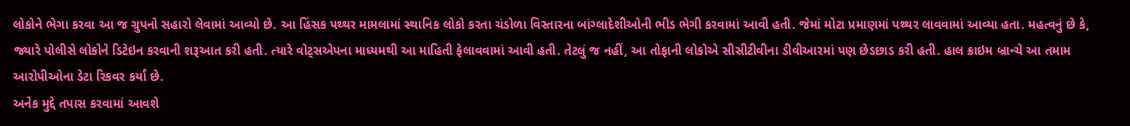લોકોને ભેગા કરવા આ જ ગ્રુપનો સહારો લેવામાં આવ્યો છે. આ હિંસક પથ્થર મામલામાં સ્થાનિક લોકો કરતા ચંડોળા વિસ્તારના બાંગ્લાદેશીઓની ભીડ ભેગી કરવામાં આવી હતી. જેમાં મોટા પ્રમાણમાં પથ્થર લાવવામાં આવ્યા હતા. મહત્વનું છે કે, જ્યારે પોલીસે લોકોને ડિટેઇન કરવાની શરૂઆત કરી હતી. ત્યારે વોટ્સએપના માધ્યમથી આ માહિતી ફેલાવવામાં આવી હતી. તેટલું જ નહીં, આ તોફાની લોકોએ સીસીટીવીના ડીવીઆરમાં પણ છેડછાડ કરી હતી. હાલ ક્રાઇમ બ્રાન્ચે આ તમામ આરોપીઓના ડેટા રિકવર કર્યાં છે.
અનેક મુદ્દે તપાસ કરવામાં આવશે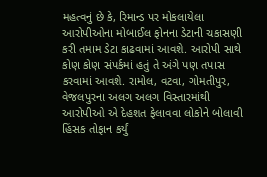મહત્વનું છે કે, રિમાન્ડ પર મોકલાયેલા આરોપીઓના મોબાઈલ ફોનના ડેટાની ચકાસણી કરી તમામ ડેટા કાઢવામાં આવશે. આરોપી સાથે કોણ કોણ સંપર્કમાં હતું તે અંગે પણ તપાસ કરવામાં આવશે. રામોલ, વટવા, ગોમતીપુર, વેજલપુરના અલગ અલગ વિસ્તારમાંથી આરોપીઓ એ દેહશત ફેલાવવા લોકોને બોલાવી હિંસક તોફાન કર્યું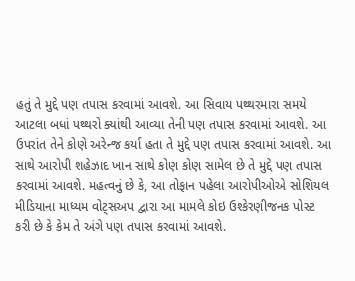હતું તે મુદ્દે પણ તપાસ કરવામાં આવશે. આ સિવાય પથ્થરમારા સમયે આટલા બધાં પથ્થરો ક્યાંથી આવ્યા તેની પણ તપાસ કરવામાં આવશે. આ ઉપરાંત તેને કોણે અરેન્જ કર્યા હતા તે મુદ્દે પણ તપાસ કરવામાં આવશે. આ સાથે આરોપી શહેઝાદ ખાન સાથે કોણ કોણ સામેલ છે તે મુદ્દે પણ તપાસ કરવામાં આવશે. મહત્વનું છે કે, આ તોફાન પહેલા આરોપીઓએ સોશિયલ મીડિયાના માધ્યમ વોટ્સઅપ દ્વારા આ મામલે કોઇ ઉશ્કેરણીજનક પોસ્ટ કરી છે કે કેમ તે અંગે પણ તપાસ કરવામાં આવશે.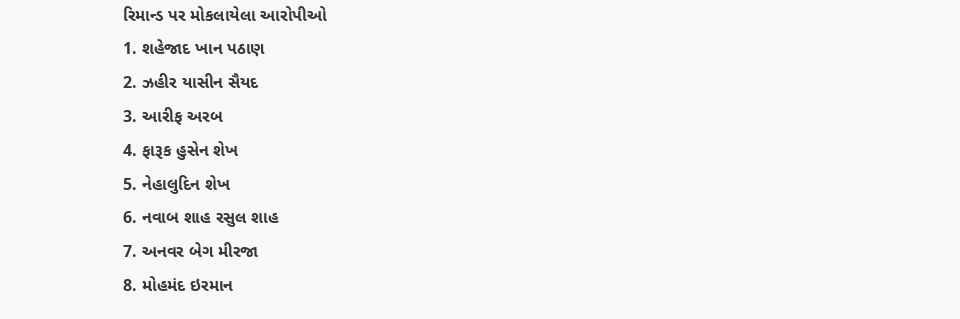રિમાન્ડ પર મોકલાયેલા આરોપીઓ
1. શહેજાદ ખાન પઠાણ
2. ઝહીર યાસીન સૈયદ
3. આરીફ અરબ
4. ફારૂક હુસેન શેખ
5. નેહાલુદિન શેખ
6. નવાબ શાહ રસુલ શાહ
7. અનવર બેગ મીરજા
8. મોહમંદ ઇરમાન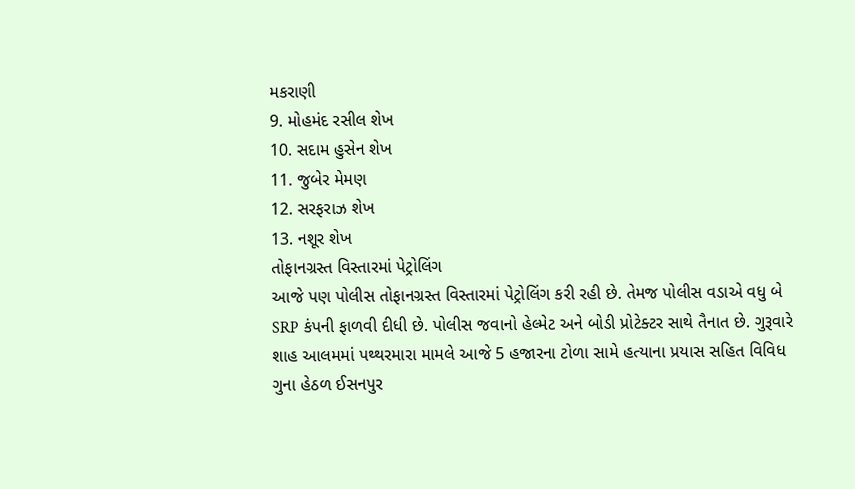મકરાણી
9. મોહમંદ રસીલ શેખ
10. સદામ હુસેન શેખ
11. જુબેર મેમણ
12. સરફરાઝ શેખ
13. નશૂર શેખ
તોફાનગ્રસ્ત વિસ્તારમાં પેટ્રોલિંગ
આજે પણ પોલીસ તોફાનગ્રસ્ત વિસ્તારમાં પેટ્રોલિંગ કરી રહી છે. તેમજ પોલીસ વડાએ વધુ બે SRP કંપની ફાળવી દીધી છે. પોલીસ જવાનો હેલ્મેટ અને બોડી પ્રોટેક્ટર સાથે તૈનાત છે. ગુરૂવારે શાહ આલમમાં પથ્થરમારા મામલે આજે 5 હજારના ટોળા સામે હત્યાના પ્રયાસ સહિત વિવિધ ગુના હેઠળ ઈસનપુર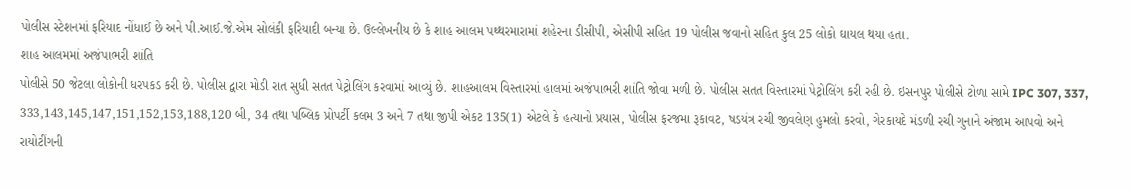પોલીસ સ્ટેશનમાં ફરિયાદ નોંધાઈ છે અને પી.આઈ.જે.એમ સોલંકી ફરિયાદી બન્યા છે. ઉલ્લેખનીય છે કે શાહ આલમ પથ્થરમારામાં શહેરના ડીસીપી, એસીપી સહિત 19 પોલીસ જવાનો સહિત કુલ 25 લોકો ઘાયલ થયા હતા.
શાહ આલમમાં અજંપાભરી શાંતિ
પોલીસે 50 જેટલા લોકોની ધરપકડ કરી છે. પોલીસ દ્વારા મોડી રાત સુધી સતત પેટ્રોલિંગ કરવામાં આવ્યું છે. શાહઆલમ વિસ્તારમાં હાલમાં અજંપાભરી શાંતિ જોવા મળી છે. પોલીસ સતત વિસ્તારમાં પેટ્રોલિંગ કરી રહી છે. ઇસનપુર પોલીસે ટોળા સામે IPC 307, 337, 333,143,145,147,151,152,153,188,120 બી, 34 તથા પબ્લિક પ્રોપર્ટી કલમ 3 અને 7 તથા જીપી એકટ 135(1) એટલે કે હત્યાનો પ્રયાસ, પોલીસ ફરજમા રૂકાવટ, ષડયંત્ર રચી જીવલેણ હુમલો કરવો, ગેરકાયદે મંડળી રચી ગુનાને અંજામ આપવો અને રાયોટીંગની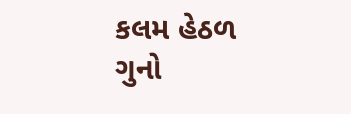કલમ હેઠળ ગુનો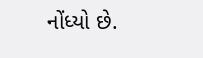નોંધ્યો છે.